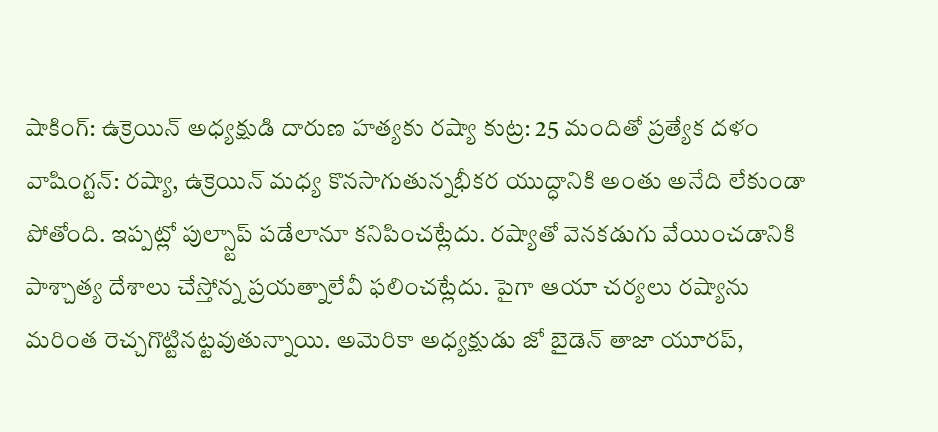షాకింగ్: ఉక్రెయిన్ అధ్యక్షుడి దారుణ హత్యకు రష్యా కుట్ర: 25 మందితో ప్రత్యేక దళం
వాషింగ్టన్: రష్యా, ఉక్రెయిన్ మధ్య కొనసాగుతున్నభీకర యుద్ధానికి అంతు అనేది లేకుండా పోతోంది. ఇప్పట్లో పుల్స్టాప్ పడేలానూ కనిపించట్లేదు. రష్యాతో వెనకడుగు వేయించడానికి పాశ్చాత్య దేశాలు చేస్తోన్న ప్రయత్నాలేవీ ఫలించట్లేదు. పైగా ఆయా చర్యలు రష్యాను మరింత రెచ్చగొట్టినట్టవుతున్నాయి. అమెరికా అధ్యక్షుడు జో బైడెన్ తాజా యూరప్,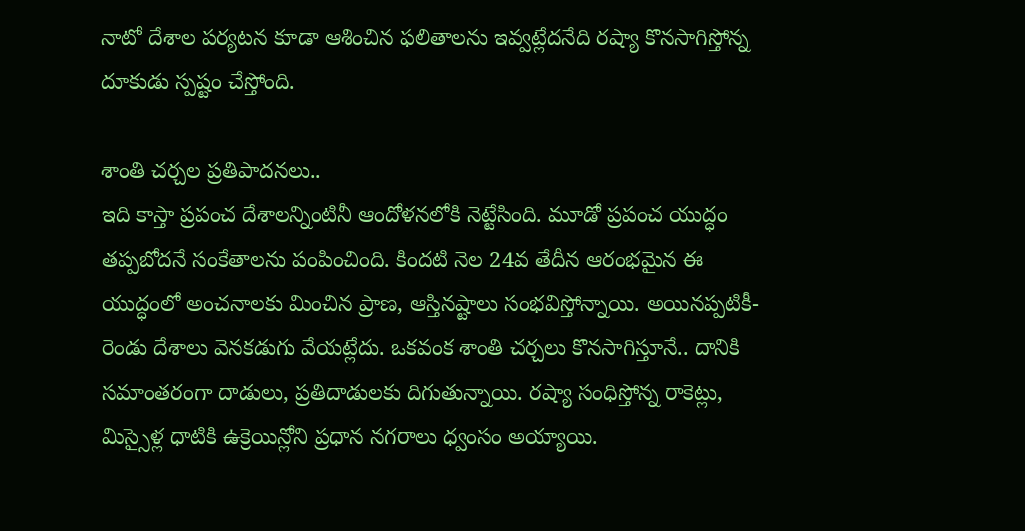నాటో దేశాల పర్యటన కూడా ఆశించిన ఫలితాలను ఇవ్వట్లేదనేది రష్యా కొనసాగిస్తోన్న దూకుడు స్పష్టం చేస్తోంది.

శాంతి చర్చల ప్రతిపాదనలు..
ఇది కాస్తా ప్రపంచ దేశాలన్నింటినీ ఆందోళనలోకి నెట్టేసింది. మూడో ప్రపంచ యుద్ధం తప్పబోదనే సంకేతాలను పంపించింది. కిందటి నెల 24వ తేదీన ఆరంభమైన ఈ యుద్ధంలో అంచనాలకు మించిన ప్రాణ, ఆస్తినష్టాలు సంభవిస్తోన్నాయి. అయినప్పటికీ- రెండు దేశాలు వెనకడుగు వేయట్లేదు. ఒకవంక శాంతి చర్చలు కొనసాగిస్తూనే.. దానికి సమాంతరంగా దాడులు, ప్రతిదాడులకు దిగుతున్నాయి. రష్యా సంధిస్తోన్న రాకెట్లు, మిస్సైళ్ల ధాటికి ఉక్రెయిన్లోని ప్రధాన నగరాలు ధ్వంసం అయ్యాయి.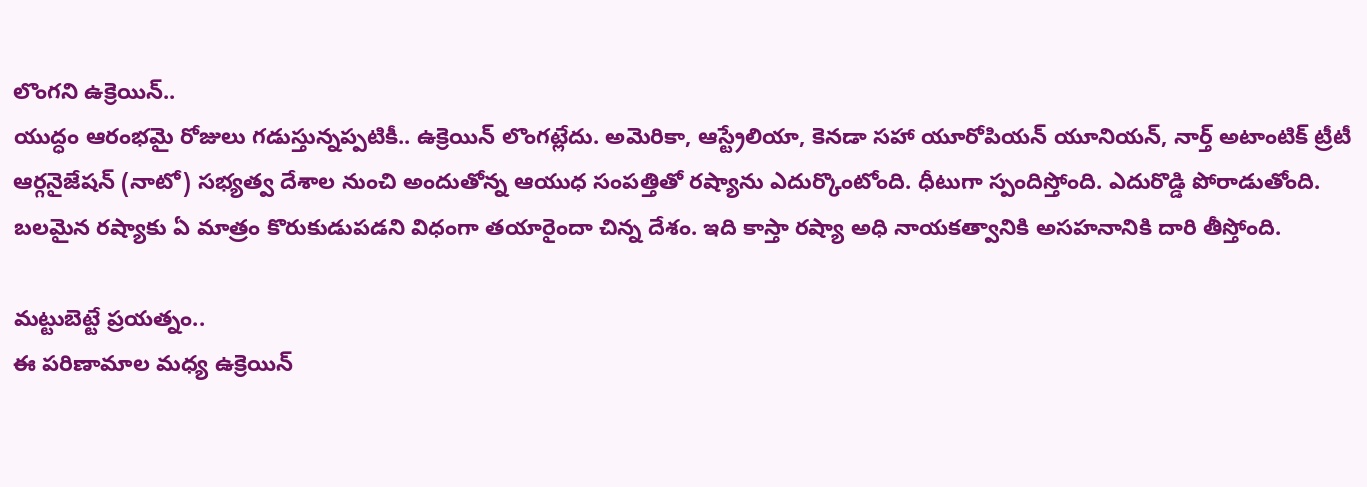లొంగని ఉక్రెయిన్..
యుద్ధం ఆరంభమై రోజులు గడుస్తున్నప్పటికీ.. ఉక్రెయిన్ లొంగట్లేదు. అమెరికా, ఆస్ట్రేలియా, కెనడా సహా యూరోపియన్ యూనియన్, నార్త్ అటాంటిక్ ట్రీటీ ఆర్గనైజేషన్ (నాటో) సభ్యత్వ దేశాల నుంచి అందుతోన్న ఆయుధ సంపత్తితో రష్యాను ఎదుర్కొంటోంది. ధీటుగా స్పందిస్తోంది. ఎదురొడ్డి పోరాడుతోంది. బలమైన రష్యాకు ఏ మాత్రం కొరుకుడుపడని విధంగా తయారైందా చిన్న దేశం. ఇది కాస్తా రష్యా అధి నాయకత్వానికి అసహనానికి దారి తీస్తోంది.

మట్టుబెట్టే ప్రయత్నం..
ఈ పరిణామాల మధ్య ఉక్రెయిన్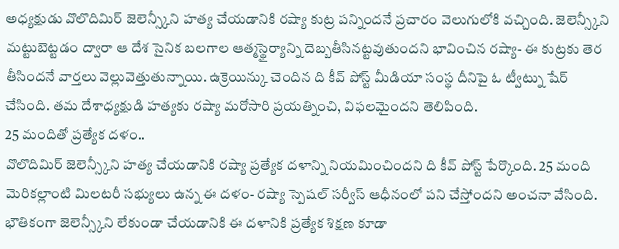అధ్యక్షుడు వొలొదిమిర్ జెలెన్స్కీని హత్య చేయడానికి రష్యా కుట్ర పన్నిందనే ప్రచారం వెలుగులోకి వచ్చింది. జెలెన్స్కీని మట్టుబెట్టడం ద్వారా ఆ దేశ సైనిక బలగాల ఆత్మస్థైర్యాన్ని దెబ్బతీసినట్టవుతుందని భావించిన రష్యా- ఈ కుట్రకు తెర తీసిందనే వార్తలు వెల్లువెత్తుతున్నాయి. ఉక్రెయిన్కు చెందిన ది కీవ్ పోస్ట్ మీడియా సంస్థ దీనిపై ఓ ట్వీట్ను షేర్ చేసింది. తమ దేశాధ్యక్షుడి హత్యకు రష్యా మరోసారి ప్రయత్నించి, విఫలమైందని తెలిపింది.
25 మందితో ప్రత్యేక దళం..
వొలొదిమిర్ జెలెన్స్కీని హత్య చేయడానికి రష్యా ప్రత్యేక దళాన్ని నియమించిందని ది కీవ్ పోస్ట్ పేర్కొంది. 25 మంది మెరికల్లాంటి మిలటరీ సభ్యులు ఉన్న ఈ దళం- రష్యా స్పెషల్ సర్వీస్ ఆధీనంలో పని చేస్తోందని అంచనా వేసింది. భౌతికంగా జెలెన్స్కీని లేకుండా చేయడానికి ఈ దళానికి ప్రత్యేక శిక్షణ కూడా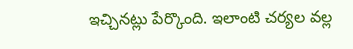ఇచ్చినట్లు పేర్కొంది. ఇలాంటి చర్యల వల్ల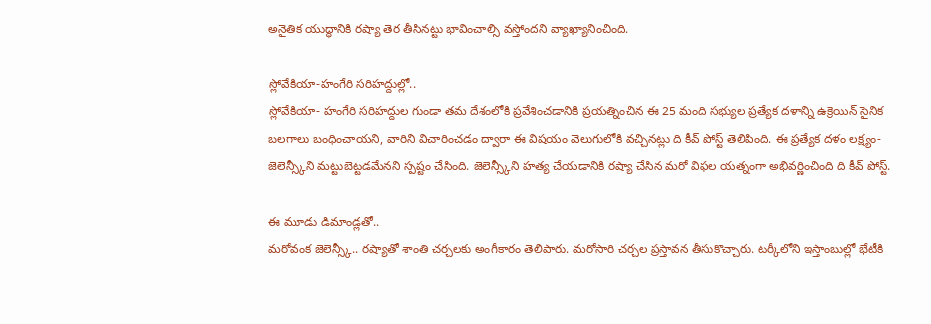అనైతిక యుద్ధానికి రష్యా తెర తీసినట్టు భావించాల్సి వస్తోందని వ్యాఖ్యానించింది.

స్లోవేకియా-హంగేరి సరిహద్దుల్లో..
స్లోవేకియా- హంగేరి సరిహద్దుల గుండా తమ దేశంలోకి ప్రవేశించడానికి ప్రయత్నించిన ఈ 25 మంది సభ్యుల ప్రత్యేక దళాన్ని ఉక్రెయిన్ సైనిక బలగాలు బంధించాయని, వారిని విచారించడం ద్వారా ఈ విషయం వెలుగులోకి వచ్చినట్లు ది కీవ్ పోస్ట్ తెలిపింది. ఈ ప్రత్యేక దళం లక్ష్యం- జెలెన్స్కీని మట్టుబెట్టడమేనని స్పష్టం చేసింది. జెలెన్స్కీని హత్య చేయడానికి రష్యా చేసిన మరో విఫల యత్నంగా అభివర్ణించింది ది కీవ్ పోస్ట్.

ఈ మూడు డిమాండ్లతో..
మరోవంక జెలెన్స్కీ.. రష్యాతో శాంతి చర్చలకు అంగీకారం తెలిపారు. మరోసారి చర్చల ప్రస్తావన తీసుకొచ్చారు. టర్కీలోని ఇస్తాంబుల్లో భేటీకి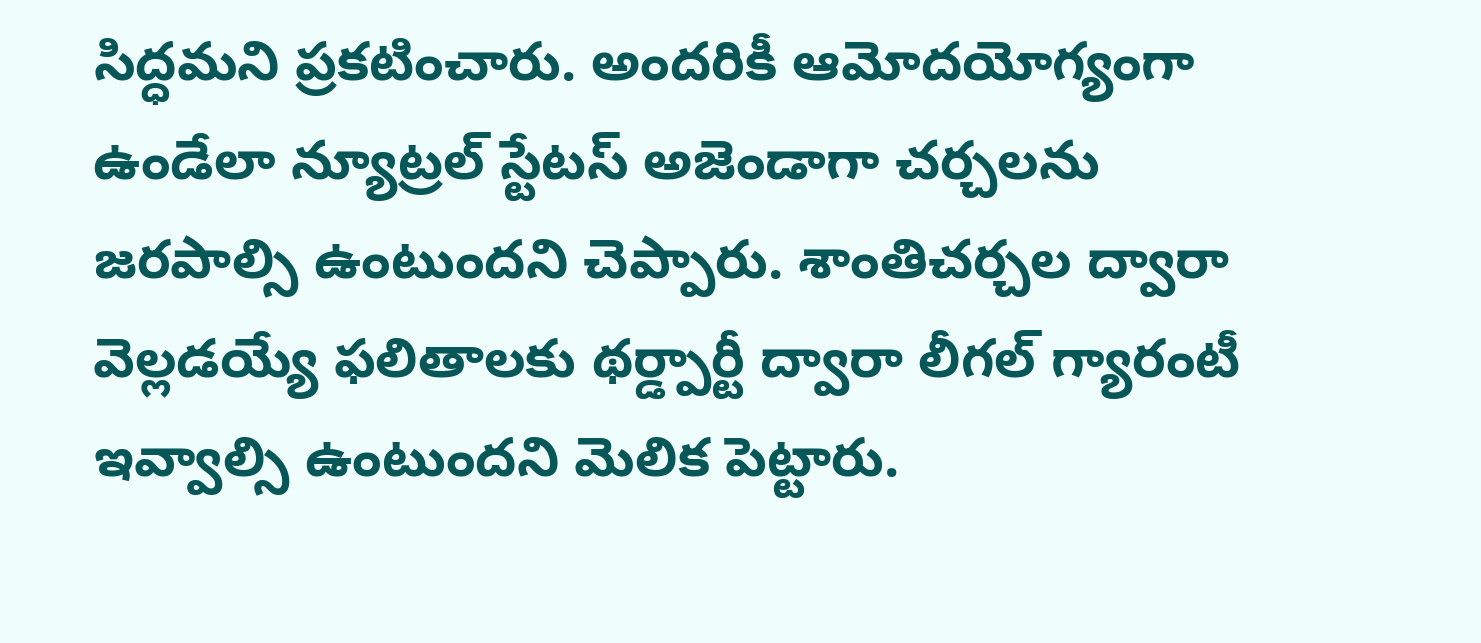సిద్ధమని ప్రకటించారు. అందరికీ ఆమోదయోగ్యంగా ఉండేలా న్యూట్రల్ స్టేటస్ అజెండాగా చర్చలను జరపాల్సి ఉంటుందని చెప్పారు. శాంతిచర్చల ద్వారా వెల్లడయ్యే ఫలితాలకు థర్డ్పార్టీ ద్వారా లీగల్ గ్యారంటీ ఇవ్వాల్సి ఉంటుందని మెలిక పెట్టారు.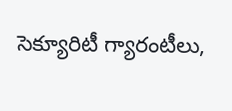సెక్యూరిటీ గ్యారంటీలు,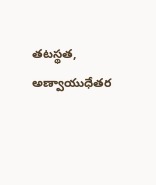తటస్థత, అణ్వాయుధేతర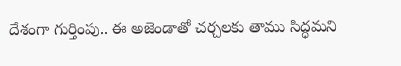దేశంగా గుర్తింపు.. ఈ అజెండాతో చర్చలకు తాము సిద్ధమని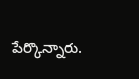పేర్కొన్నారు.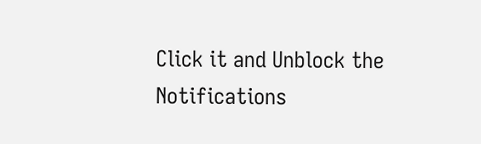Click it and Unblock the Notifications